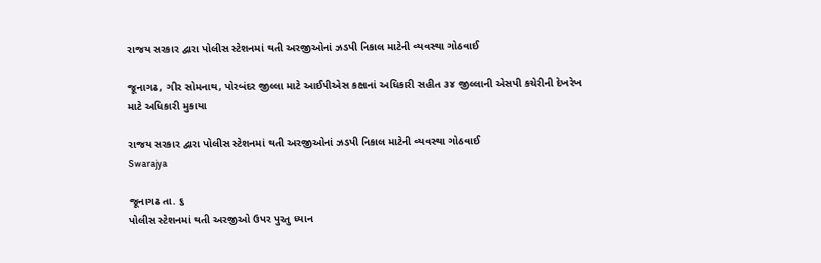રાજય સરકાર દ્વારા પોલીસ સ્ટેશનમાં થતી અરજીઓનાં ઝડપી નિકાલ માટેની વ્યવસ્થા ગોઠવાઈ

જૂનાગઢ, ગીર સોમનાથ, પોરબંદર જીલ્લા માટે આઈપીએસ કક્ષાનાં અધિકારી સહીત ૩૪ જીલ્લાની એસપી કચેરીની દેખરેખ માટે અધિકારી મુકાયા

રાજય સરકાર દ્વારા પોલીસ સ્ટેશનમાં થતી અરજીઓનાં ઝડપી નિકાલ માટેની વ્યવસ્થા ગોઠવાઈ
Swarajya

જૂનાગઢ તા. ૬
પોલીસ સ્ટેશનમાં થતી અરજીઓ ઉપર પુરતુ ધ્યાન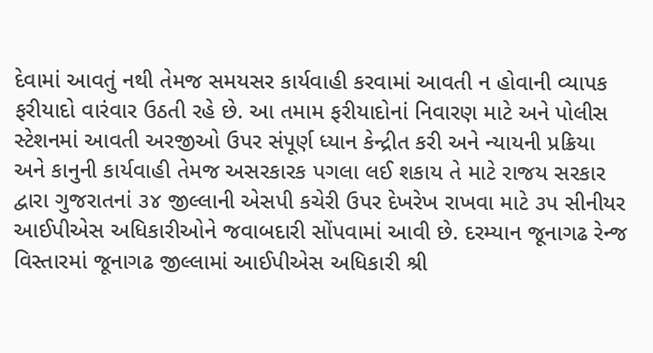દેવામાં આવતું નથી તેમજ સમયસર કાર્યવાહી કરવામાં આવતી ન હોવાની વ્યાપક ફરીયાદો વારંવાર ઉઠતી રહે છે. આ તમામ ફરીયાદોનાં નિવારણ માટે અને પોલીસ સ્ટેશનમાં આવતી અરજીઓ ઉપર સંપૂર્ણ ધ્યાન કેન્દ્રીત કરી અને ન્યાયની પ્રક્રિયા અને કાનુની કાર્યવાહી તેમજ અસરકારક પગલા લઈ શકાય તે માટે રાજય સરકાર દ્વારા ગુજરાતનાં ૩૪ જીલ્લાની એસપી કચેરી ઉપર દેખરેખ રાખવા માટે ૩પ સીનીયર આઈપીએસ અધિકારીઓને જવાબદારી સોંપવામાં આવી છે. દરમ્યાન જૂનાગઢ રેન્જ વિસ્તારમાં જૂનાગઢ જીલ્લામાં આઈપીએસ અધિકારી શ્રી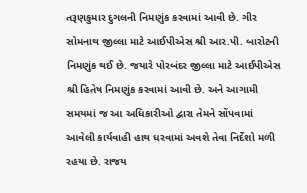તરૂણકુમાર દુગલની નિમણુંક કરવામાં આવી છે. ગીર સોમનાથ જીલ્લા માટે આઈપીએસ શ્રી આર.પી. બારોટની નિમણુંક થઈ છે. જયારે પોરબંદર જીલ્લા માટે આઈપીએસ શ્રી હિતેષ નિમણુંક કરવામાં આવી છે. અને આગામી સમયમાં જ આ અધિકારીઓ દ્વારા તેમને સોંપવામાં આવેલી કાર્યવાહી હાથ ધરવામાં અવશે તેવા નિર્દેશો મળી રહયા છે. રાજય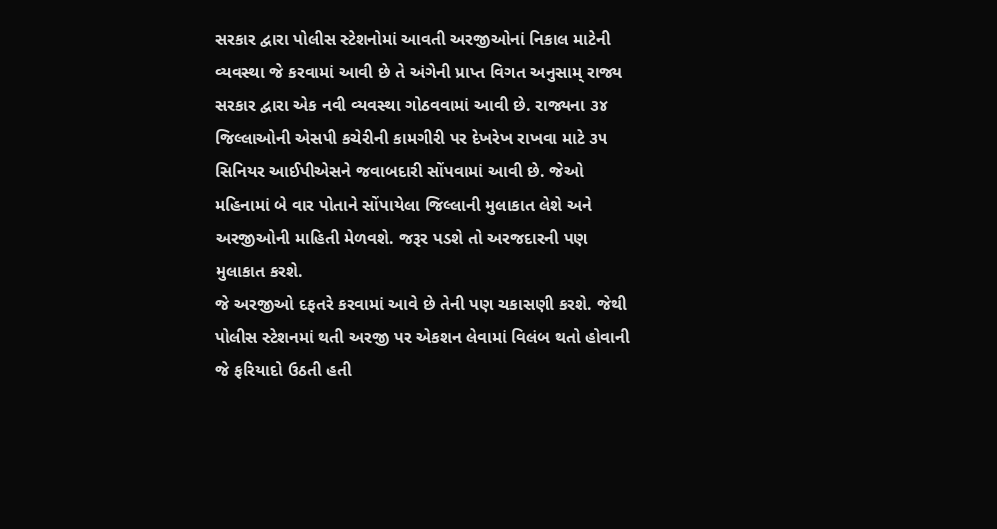સરકાર દ્વારા પોલીસ સ્ટેશનોમાં આવતી અરજીઓનાં નિકાલ માટેની વ્યવસ્થા જે કરવામાં આવી છે તે અંગેની પ્રાપ્ત વિગત અનુસામ્ રાજ્ય સરકાર દ્વારા એક નવી વ્યવસ્થા ગોઠવવામાં આવી છે. રાજ્યના ૩૪ જિલ્લાઓની એસપી કચેરીની કામગીરી પર દેખરેખ રાખવા માટે ૩૫ સિનિયર આઈપીએસને જવાબદારી સોંપવામાં આવી છે. જેઓ મહિનામાં બે વાર પોતાને સોંપાયેલા જિલ્લાની મુલાકાત લેશે અને અરજીઓની માહિતી મેળવશે. જરૂર પડશે તો અરજદારની પણ મુલાકાત કરશે.
જે અરજીઓ દફતરે કરવામાં આવે છે તેની પણ ચકાસણી કરશે. જેથી પોલીસ સ્ટેશનમાં થતી અરજી પર એકશન લેવામાં વિલંબ થતો હોવાની જે ફરિયાદો ઉઠતી હતી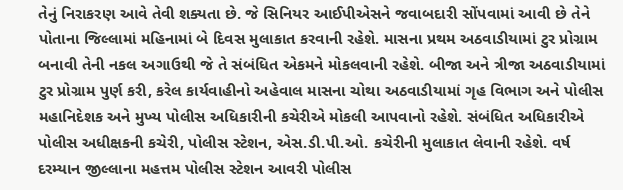તેનું નિરાકરણ આવે તેવી શક્યતા છે. જે સિનિયર આઈપીએસને જવાબદારી સોંપવામાં આવી છે તેને પોતાના જિલ્લામાં મહિનામાં બે દિવસ મુલાકાત કરવાની રહેશે. માસના પ્રથમ અઠવાડીયામાં ટુર પ્રોગ્રામ બનાવી તેની નકલ અગાઉથી જે તે સંબંધિત એકમને મોકલવાની રહેશે. બીજા અને ત્રીજા અઠવાડીયામાં ટુર પ્રોગ્રામ પુર્ણ કરી, કરેલ કાર્યવાહીનો અહેવાલ માસના ચોથા અઠવાડીયામાં ગૃહ વિભાગ અને પોલીસ મહાનિદેશક અને મુખ્ય પોલીસ અધિકારીની કચેરીએ મોકલી આપવાનો રહેશે. સંબંધિત અધિકારીએ પોલીસ અધીક્ષકની કચેરી, પોલીસ સ્ટેશન, એસ.ડી.પી.ઓ. કચેરીની મુલાકાત લેવાની રહેશે. વર્ષ દરમ્યાન જીલ્લાના મહત્તમ પોલીસ સ્ટેશન આવરી પોલીસ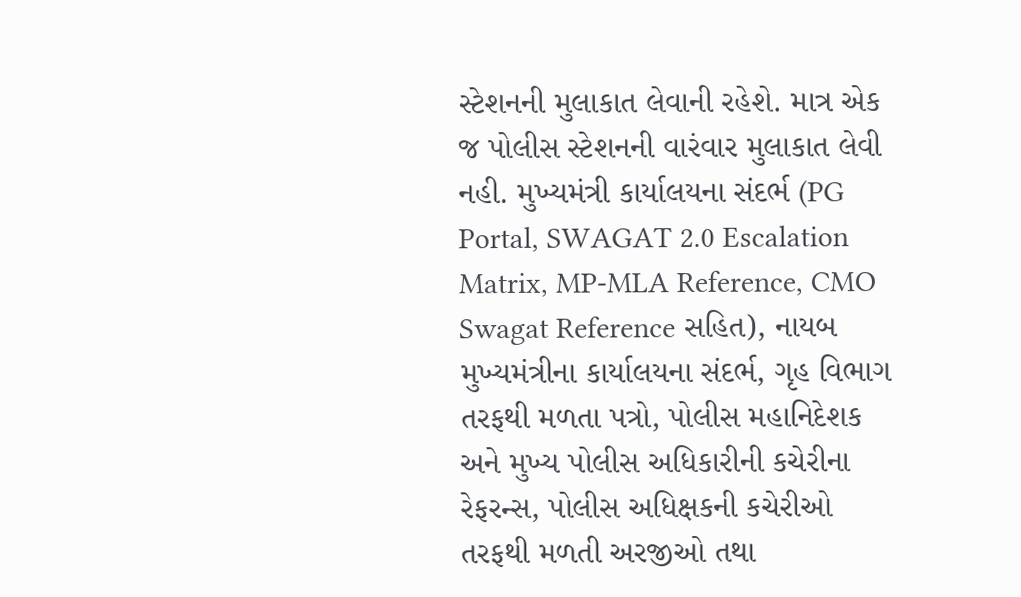સ્ટેશનની મુલાકાત લેવાની રહેશે. માત્ર એક જ પોલીસ સ્ટેશનની વારંવાર મુલાકાત લેવી નહી. મુખ્યમંત્રી કાર્યાલયના સંદર્ભ (PG Portal, SWAGAT 2.0 Escalation Matrix, MP-MLA Reference, CMO Swagat Reference સહિત), નાયબ મુખ્યમંત્રીના કાર્યાલયના સંદર્ભ, ગૃહ વિભાગ તરફથી મળતા પત્રો, પોલીસ મહાનિદેશક અને મુખ્ય પોલીસ અધિકારીની કચેરીના રેફરન્સ, પોલીસ અધિક્ષકની કચેરીઓ તરફથી મળતી અરજીઓ તથા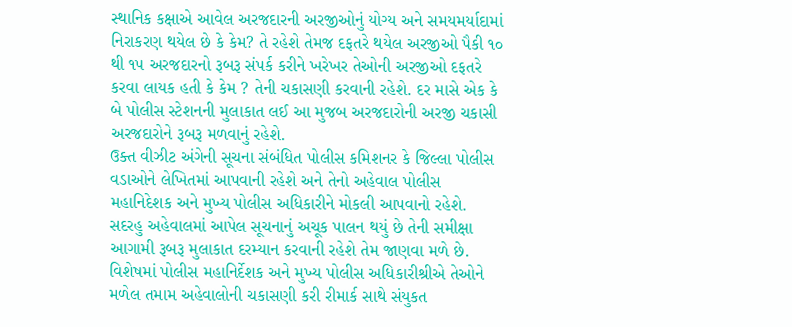સ્થાનિક કક્ષાએ આવેલ અરજદારની અરજીઓનું યોગ્ય અને સમયમર્યાદામાં નિરાકરણ થયેલ છે કે કેમ? તે રહેશે તેમજ દફતરે થયેલ અરજીઓ પૈકી ૧૦ થી ૧૫ અરજદારનો રૂબરૂ સંપર્ક કરીને ખરેખર તેઓની અરજીઓ દફતરે કરવા લાયક હતી કે કેમ ? તેની ચકાસણી કરવાની રહેશે. દર માસે એક કે બે પોલીસ સ્ટેશનની મુલાકાત લઈ આ મુજબ અરજદારોની અરજી ચકાસી અરજદારોને રૂબરૂ મળવાનું રહેશે.
ઉક્ત વીઝીટ અંગેની સૂચના સંબંધિત પોલીસ કમિશનર કે જિલ્લા પોલીસ વડાઓને લેખિતમાં આપવાની રહેશે અને તેનો અહેવાલ પોલીસ મહાનિદેશક અને મુખ્ય પોલીસ અધિકારીને મોકલી આપવાનો રહેશે. સદરહુ અહેવાલમાં આપેલ સૂચનાનું અચૂક પાલન થયું છે તેની સમીક્ષા આગામી રૂબરૂ મુલાકાત દરમ્યાન કરવાની રહેશે તેમ જાણવા મળે છે. વિશેષમાં પોલીસ મહાનિર્દેશક અને મુખ્ય પોલીસ અધિકારીશ્રીએ તેઓને મળેલ તમામ અહેવાલોની ચકાસણી કરી રીમાર્ક સાથે સંયુકત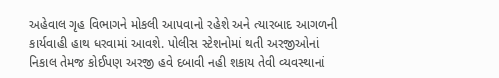અહેવાલ ગૃહ વિભાગને મોકલી આપવાનો રહેશે અને ત્યારબાદ આગળની કાર્યવાહી હાથ ધરવામાં આવશે. પોલીસ સ્ટેશનોમાં થતી અરજીઓનાં નિકાલ તેમજ કોઈપણ અરજી હવે દબાવી નહી શકાય તેવી વ્યવસ્થાનાં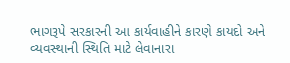ભાગરૂપે સરકારની આ કાર્યવાહીને કારણે કાયદો અને વ્યવસ્થાની સ્થિતિ માટે લેવાનારા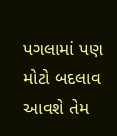પગલામાં પણ મોટો બદલાવ આવશે તેમ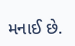મનાઈ છે.